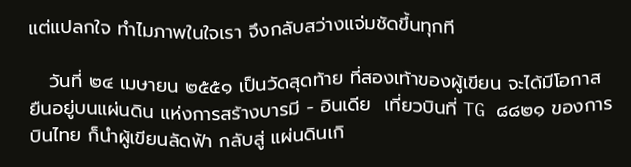แต่แปลกใจ ทำไมภาพในใจเรา จึงกลับสว่างแจ่มชัดขึ้นทุกที

   วันที่ ๒๔ เมษายน ๒๕๕๑ เป็นวัดสุดท้าย ที่สองเท้าของผู้เขียน จะได้มีโอกาส ยืนอยู่บนแผ่นดิน แห่งการสร้างบารมี - อินเดีย  เที่ยวบินที่ TG ๘๘๒๑ ของการบินไทย ก็นำผู้เขียนลัดฟ้า กลับสู่ แผ่นดินเกิ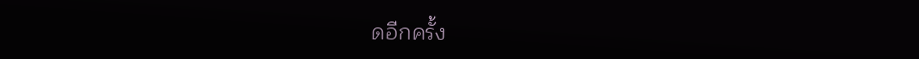ดอีกครั้ง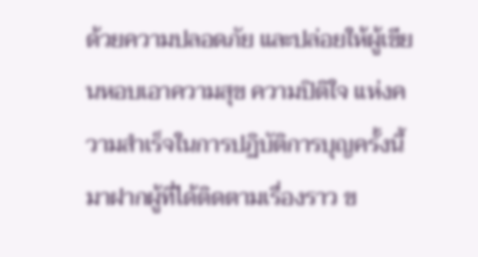ด้วยความปลอดภัย และปล่อยให้ผู้เขียนหอบเอาความสุข ความปิติใจ แห่งความสำเร็จในการปฏิบัติการบุญครั้งนี้ มาฝากผู้ที่ได้ติดตามเรื่องราว ข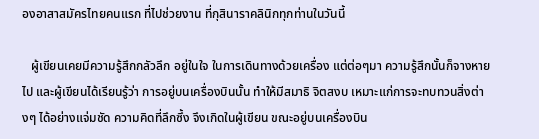องอาสาสมัครไทยคนแรก ที่ไปช่วยงาน ที่กุสินาราคลินิกทุกท่านในวันนี้

   ผู้เขียนเคยมีความรู้สึกกลัวลึก อยู่ในใจ ในการเดินทางด้วยเครื่อง แต่ต่อๆมา ความรู้สึกนั้นก็จางหายไป และผู้เขียนได้เรียนรู้ว่า การอยู่บนเครื่องบินนั้น ทำให้มีสมาธิ จิตสงบ เหมาะแก่การจะทบทวนสิ่งต่างๆ ได้อย่างแจ่มชัด ความคิดที่ลึกซึ้ง จึงเกิดในผู้เขียน ขณะอยู่บนเครื่องบิน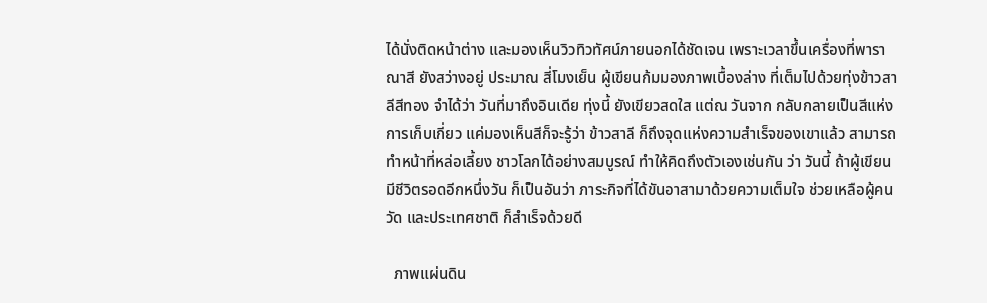ได้นั่งติดหน้าต่าง และมองเห็นวิวทิวทัศน์ภายนอกได้ชัดเจน เพราะเวลาขึ้นเครื่องที่พาราณาสี ยังสว่างอยู่ ประมาณ สี่โมงเย็น ผู้เขียนก้มมองภาพเบื้องล่าง ที่เต็มไปด้วยทุ่งข้าวสาลีสีทอง จำได้ว่า วันที่มาถึงอินเดีย ทุ่งนี้ ยังเขียวสดใส แต่ณ วันจาก กลับกลายเป็นสีแห่งการเก็บเกี่ยว แค่มองเห็นสีก็จะรู้ว่า ข้าวสาลี ก็ถึงจุดแห่งความสำเร็จของเขาแล้ว สามารถทำหน้าที่หล่อเลี้ยง ชาวโลกได้อย่างสมบูรณ์ ทำให้คิดถึงตัวเองเช่นกัน ว่า วันนี้ ถ้าผู้เขียน มีชีวิตรอดอีกหนึ่งวัน ก็เป็นอันว่า ภาระกิจที่ได้ขันอาสามาด้วยความเต็มใจ ช่วยเหลือผู้คน วัด และประเทศชาติ ก็สำเร็จด้วยดี

  ภาพแผ่นดิน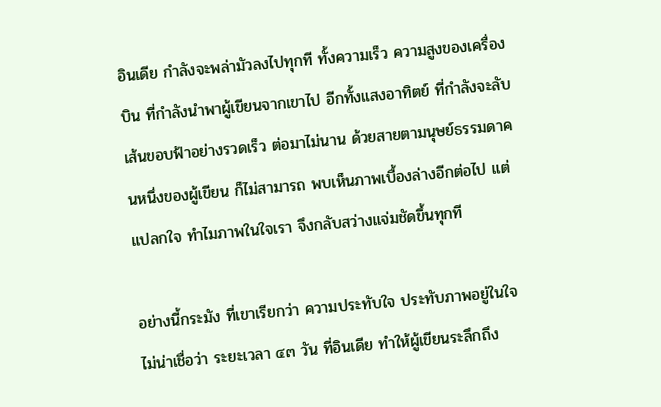อินเดีย กำลังจะพล่ามัวลงไปทุกที ทั้งความเร็ว ความสูงของเครื่องบิน ที่กำลังนำพาผู้เขียนจากเขาไป อีกทั้งแสงอาทิตย์ ที่กำลังจะลับเส้นขอบฟ้าอย่างรวดเร็ว ต่อมาไม่นาน ด้วยสายตามนุษย์ธรรมดาคนหนึ่งของผู้เขียน ก็ไม่สามารถ พบเห็นภาพเบื้องล่างอีกต่อไป แต่แปลกใจ ทำไมภาพในใจเรา จึงกลับสว่างแจ่มชัดขึ้นทุกที

อย่างนี้กระมัง ที่เขาเรียกว่า ความประทับใจ ประทับภาพอยู่ในใจ ไม่น่าเชื่อว่า ระยะเวลา ๔๓ วัน ที่อินเดีย ทำให้ผู้เขียนระลึกถึง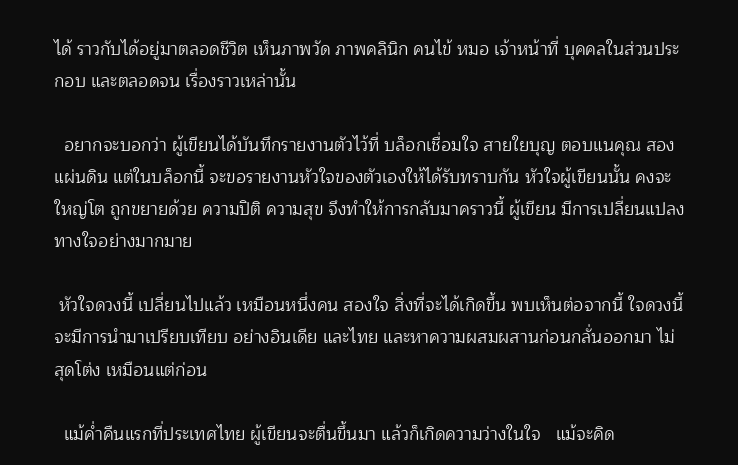ได้ ราวกับได้อยู่มาตลอดชีวิต เห็นภาพวัด ภาพคลินิก คนไข้ หมอ เจ้าหน้าที่ บุคคลในส่วนประกอบ และตลอดจน เรื่องราวเหล่านั้น

  อยากจะบอกว่า ผู้เขียนได้บันทึกรายงานตัวไว้ที่ บล็อกเชื่อมใจ สายใยบุญ ตอบแนคุณ สองแผ่นดิน แต่ในบล็อกนี้ จะขอรายงานหัวใจของตัวเองให้ได้รับทราบกัน หัวใจผู้เขียนนั้น คงจะใหญ่โต ถูกขยายด้วย ความปิติ ความสุข จึงทำให้การกลับมาคราวนี้ ผู้เขียน มีการเปลี่ยนแปลงทางใจอย่างมากมาย

 หัวใจดวงนี้ เปลี่ยนไปแล้ว เหมือนหนึ่งคน สองใจ สิ่งที่จะได้เกิดขึ้น พบเห็นต่อจากนี้ ใจดวงนี้ จะมีการนำมาเปรียบเทียบ อย่างอินเดีย และไทย และหาความผสมผสานก่อนกลั่นออกมา ไม่สุดโต่ง เหมือนแต่ก่อน

  แม้ค่ำคืนแรกที่ประเทศไทย ผู้เขียนจะตื่นขึ้นมา แล้วก็เกิดความว่างในใจ   แม้จะคิด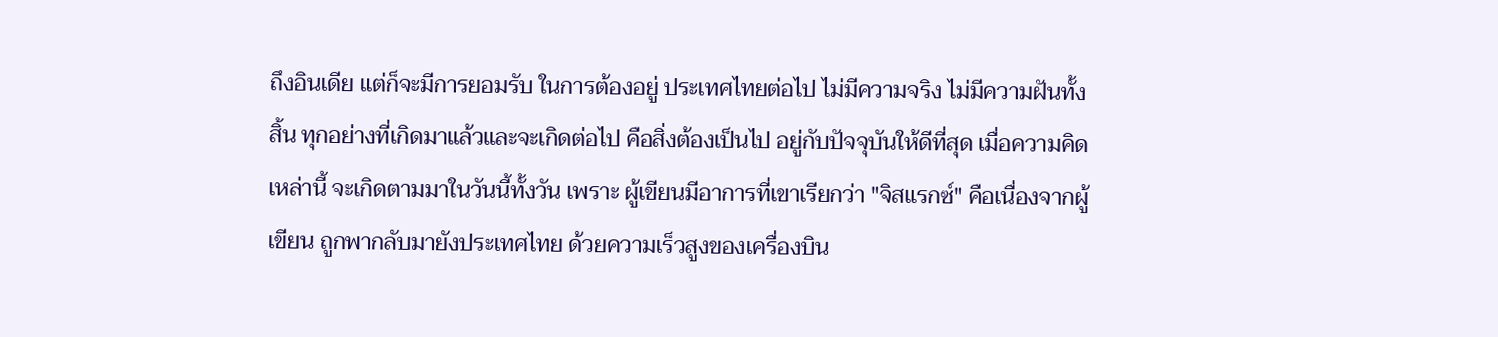ถึงอินเดีย แต่ก็จะมีการยอมรับ ในการต้องอยู่ ประเทศไทยต่อไป ไม่มีความจริง ไม่มีความฝันทั้งสิ้น ทุกอย่างที่เกิดมาแล้วและจะเกิดต่อไป คือสิ่งต้องเป็นไป อยู่กับปัจจุบันให้ดีที่สุด เมื่อความคิดเหล่านี้ จะเกิดตามมาในวันนี้ทั้งวัน เพราะ ผู้เขียนมีอาการที่เขาเรียกว่า "จิสแรกซ์" คือเนื่องจากผู้เขียน ถูกพากลับมายังประเทศไทย ด้วยความเร็วสูงของเครื่องบิน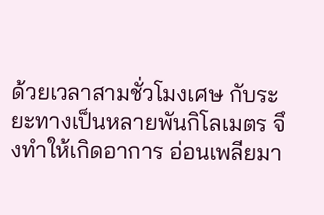ด้วยเวลาสามชั่วโมงเศษ กับระยะทางเป็นหลายพันกิโลเมตร จึงทำให้เกิดอาการ อ่อนเพลียมา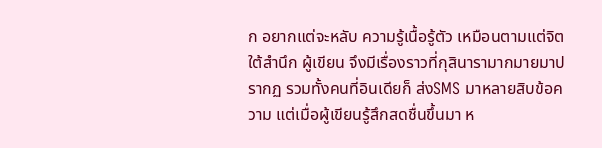ก อยากแต่จะหลับ ความรู้เนื้อรู้ตัว เหมือนตามแต่จิตใต้สำนึก ผู้เขียน จึงมีเรื่องราวที่กุสินารามากมายมาปรากฏ รวมทั้งคนที่อินเดียก็ ส่งSMS มาหลายสิบข้อความ แต่เมื่อผู้เขียนรู้สึกสดชื่นขึ้นมา ห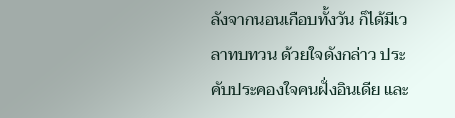ลังจากนอนเกือบทั้งวัน ก็ได้มีเวลาทบทวน ด้วยใจดังกล่าว ประคับประคองใจคนฝั่งอินเดีย และ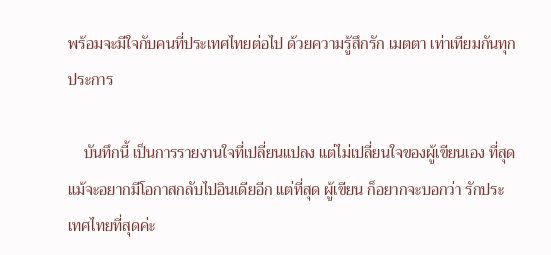พร้อมจะมีใจกับคนที่ประเทศไทยต่อไป ด้วยความรู้สึกรัก เมตตา เท่าเทียมกันทุกประการ

    บันทึกนี้ เป็นการรายงานใจที่เปลี่ยนแปลง แต่ไม่เปลี่ยนใจของผู้เขียนเอง ที่สุดแม้จะอยากมีโอกาสกลับไปอินเดียอีก แต่ที่สุด ผู้เขียน ก็อยากจะบอกว่า รักประเทศไทยที่สุดค่ะ